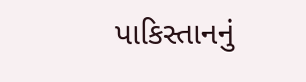પાકિસ્તાનનું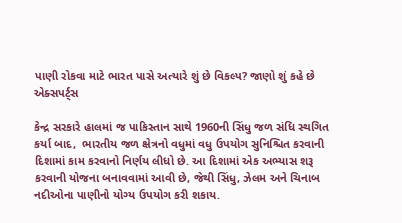પાણી રોકવા માટે ભારત પાસે અત્યારે શું છે વિકલ્પ? જાણો શું કહે છે એક્સપર્ટ્સ

કેન્દ્ર સરકારે હાલમાં જ પાકિસ્તાન સાથે 1960ની સિંધુ જળ સંધિ સ્થગિત કર્યા બાદ,  ભારતીય જળ ક્ષેત્રનો વધુમાં વધુ ઉપયોગ સુનિશ્ચિત કરવાની દિશામાં કામ કરવાનો નિર્ણય લીધો છે. આ દિશામાં એક અભ્યાસ શરૂ કરવાની યોજના બનાવવામાં આવી છે, જેથી સિંધુ, ઝેલમ અને ચિનાબ નદીઓના પાણીનો યોગ્ય ઉપયોગ કરી શકાય.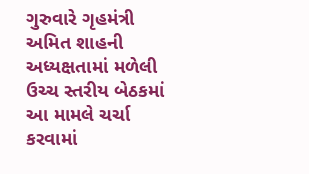ગુરુવારે ગૃહમંત્રી અમિત શાહની અધ્યક્ષતામાં મળેલી ઉચ્ચ સ્તરીય બેઠકમાં આ મામલે ચર્ચા કરવામાં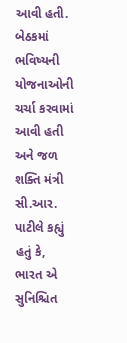આવી હતી. બેઠકમાં ભવિષ્યની યોજનાઓની ચર્ચા કરવામાં આવી હતી અને જળ શક્તિ મંત્રી સી.આર. પાટીલે કહ્યું હતું કે, ભારત એ સુનિશ્ચિત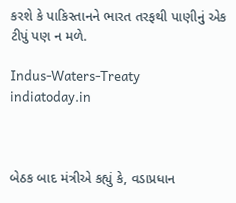કરશે કે પાકિસ્તાનને ભારત તરફથી પાણીનું એક ટીપું પણ ન મળે.

Indus-Waters-Treaty
indiatoday.in



બેઠક બાદ મંત્રીએ કહ્યું કે, વડાપ્રધાન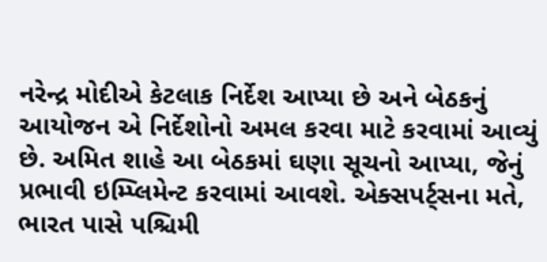નરેન્દ્ર મોદીએ કેટલાક નિર્દેશ આપ્યા છે અને બેઠકનું આયોજન એ નિર્દેશોનો અમલ કરવા માટે કરવામાં આવ્યું છે. અમિત શાહે આ બેઠકમાં ઘણા સૂચનો આપ્યા, જેનું પ્રભાવી ઇમ્પ્લિમેન્ટ કરવામાં આવશે. એક્સપર્ટ્સના મતે, ભારત પાસે પશ્ચિમી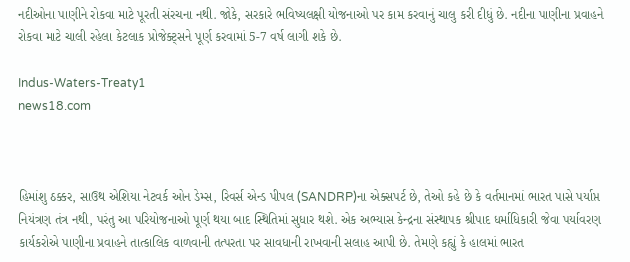નદીઓના પાણીને રોકવા માટે પૂરતી સંરચના નથી. જોકે, સરકારે ભવિષ્યલક્ષી યોજનાઓ પર કામ કરવાનું ચાલુ કરી દીધું છે. નદીના પાણીના પ્રવાહને રોકવા માટે ચાલી રહેલા કેટલાક પ્રોજેક્ટ્સને પૂર્ણ કરવામાં 5-7 વર્ષ લાગી શકે છે.

Indus-Waters-Treaty1
news18.com



હિમાંશુ ઠક્કર, સાઉથ એશિયા નેટવર્ક ઓન ડેમ્સ, રિવર્સ એન્ડ પીપલ (SANDRP)ના એક્સપર્ટ છે, તેઓ કહે છે કે વર્તમાનમાં ભારત પાસે પર્યાપ્ત નિયંત્રણ તંત્ર નથી, પરંતુ આ પરિયોજનાઓ પૂર્ણ થયા બાદ સ્થિતિમાં સુધાર થશે. એક અભ્યાસ કેન્દ્રના સંસ્થાપક શ્રીપાદ ધર્માધિકારી જેવા પર્યાવરણ કાર્યકરોએ પાણીના પ્રવાહને તાત્કાલિક વાળવાની તત્પરતા પર સાવધાની રાખવાની સલાહ આપી છે. તેમણે કહ્યું કે હાલમાં ભારત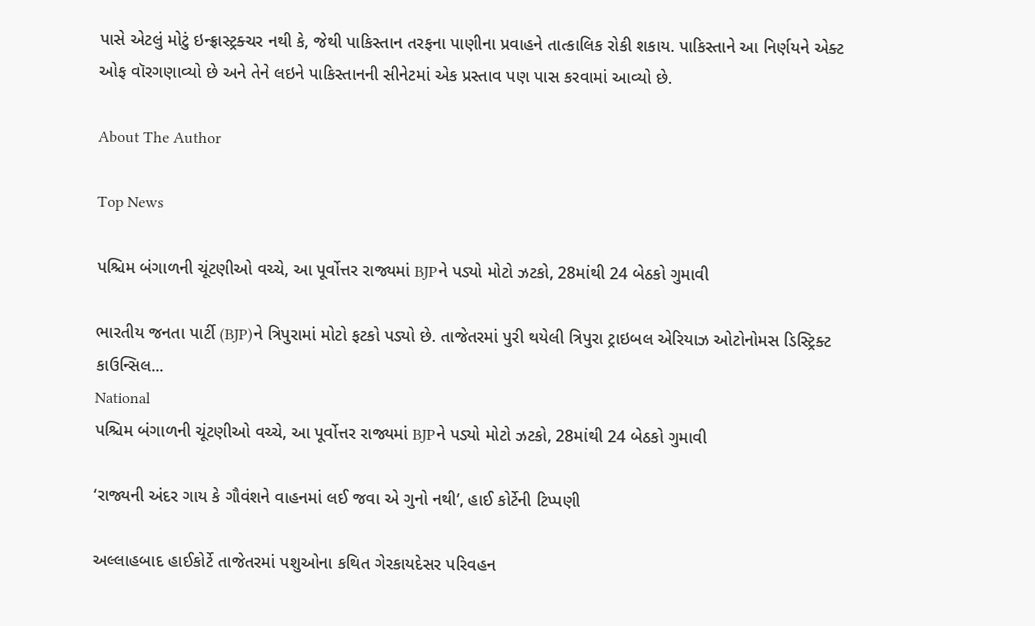પાસે એટલું મોટું ઇન્ફ્રાસ્ટ્રક્ચર નથી કે, જેથી પાકિસ્તાન તરફના પાણીના પ્રવાહને તાત્કાલિક રોકી શકાય. પાકિસ્તાને આ નિર્ણયને એક્ટ ઓફ વૉરગણાવ્યો છે અને તેને લઇને પાકિસ્તાનની સીનેટમાં એક પ્રસ્તાવ પણ પાસ કરવામાં આવ્યો છે.

About The Author

Top News

પશ્ચિમ બંગાળની ચૂંટણીઓ વચ્ચે, આ પૂર્વોત્તર રાજ્યમાં BJPને પડ્યો મોટો ઝટકો, 28માંથી 24 બેઠકો ગુમાવી

ભારતીય જનતા પાર્ટી (BJP)ને ત્રિપુરામાં મોટો ફટકો પડ્યો છે. તાજેતરમાં પુરી થયેલી ત્રિપુરા ટ્રાઇબલ એરિયાઝ ઓટોનોમસ ડિસ્ટ્રિક્ટ કાઉન્સિલ...
National
પશ્ચિમ બંગાળની ચૂંટણીઓ વચ્ચે, આ પૂર્વોત્તર રાજ્યમાં BJPને પડ્યો મોટો ઝટકો, 28માંથી 24 બેઠકો ગુમાવી

‘રાજ્યની અંદર ગાય કે ગૌવંશને વાહનમાં લઈ જવા એ ગુનો નથી’, હાઈ કોર્ટેની ટિપ્પણી

અલ્લાહબાદ હાઈકોર્ટે તાજેતરમાં પશુઓના કથિત ગેરકાયદેસર પરિવહન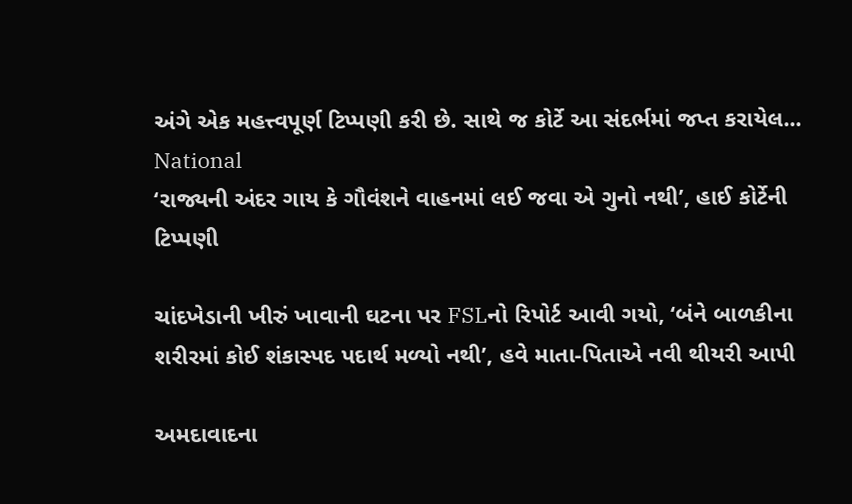અંગે એક મહત્ત્વપૂર્ણ ટિપ્પણી કરી છે. સાથે જ કોર્ટે આ સંદર્ભમાં જપ્ત કરાયેલ...
National
‘રાજ્યની અંદર ગાય કે ગૌવંશને વાહનમાં લઈ જવા એ ગુનો નથી’, હાઈ કોર્ટેની ટિપ્પણી

ચાંદખેડાની ખીરું ખાવાની ઘટના પર FSLનો રિપોર્ટ આવી ગયો, ‘બંને બાળકીના શરીરમાં કોઈ શંકાસ્પદ પદાર્થ મળ્યો નથી’, હવે માતા-પિતાએ નવી થીયરી આપી

અમદાવાદના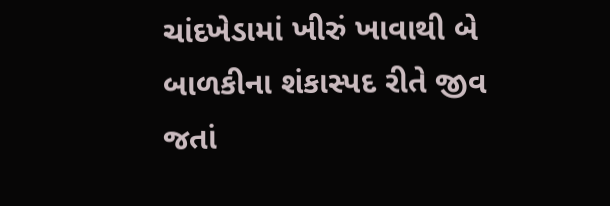ચાંદખેડામાં ખીરું ખાવાથી બે બાળકીના શંકાસ્પદ રીતે જીવ જતાં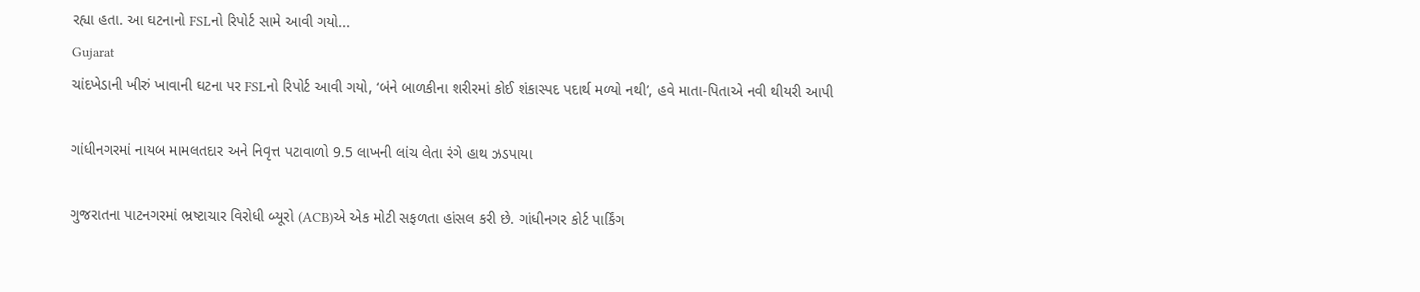રહ્યા હતા. આ ઘટનાનો FSLનો રિપોર્ટ સામે આવી ગયો...
Gujarat
ચાંદખેડાની ખીરું ખાવાની ઘટના પર FSLનો રિપોર્ટ આવી ગયો, ‘બંને બાળકીના શરીરમાં કોઈ શંકાસ્પદ પદાર્થ મળ્યો નથી’, હવે માતા-પિતાએ નવી થીયરી આપી

ગાંધીનગરમાં નાયબ મામલતદાર અને નિવૃત્ત પટાવાળો 9.5 લાખની લાંચ લેતા રંગે હાથ ઝડપાયા

ગુજરાતના પાટનગરમાં ભ્રષ્ટાચાર વિરોધી બ્યૂરો (ACB)એ એક મોટી સફળતા હાંસલ કરી છે. ગાંધીનગર કોર્ટ પાર્કિંગ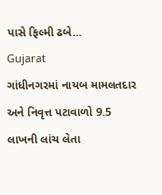પાસે ફિલ્મી ઢબે...
Gujarat
ગાંધીનગરમાં નાયબ મામલતદાર અને નિવૃત્ત પટાવાળો 9.5 લાખની લાંચ લેતા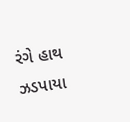રંગે હાથ ઝડપાયા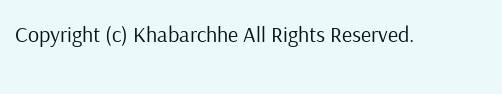Copyright (c) Khabarchhe All Rights Reserved.